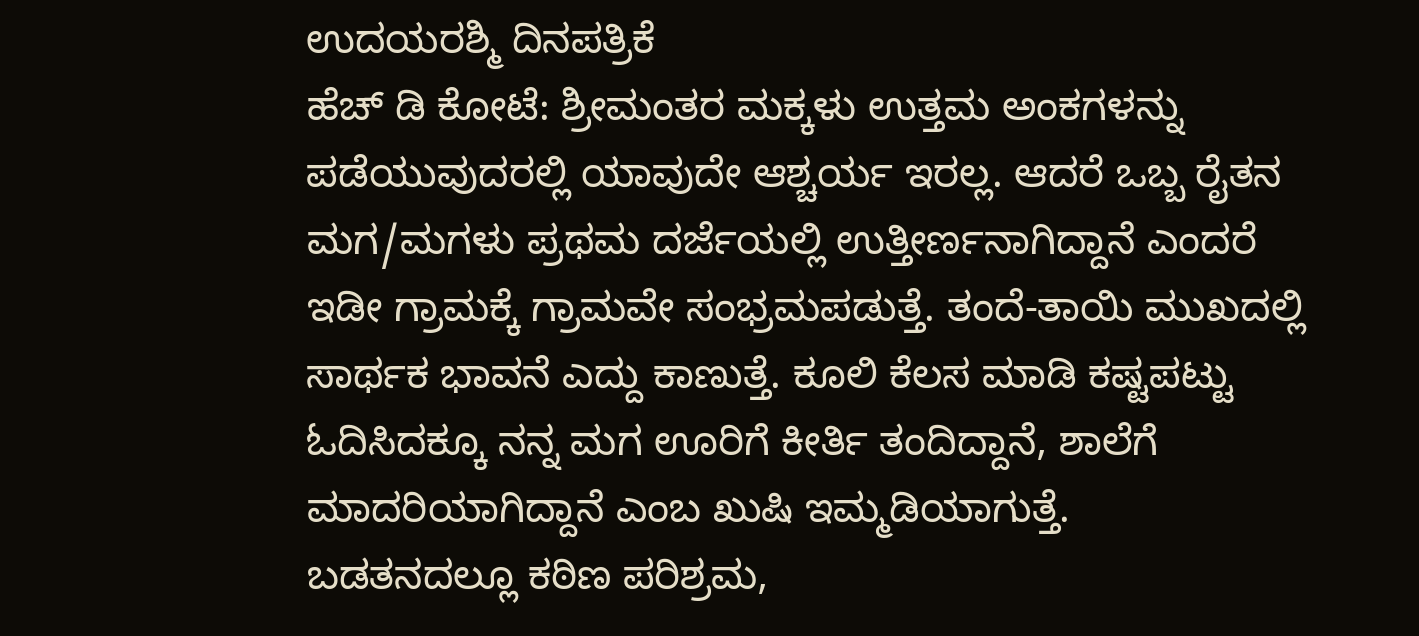ಉದಯರಶ್ಮಿ ದಿನಪತ್ರಿಕೆ
ಹೆಚ್ ಡಿ ಕೋಟೆ: ಶ್ರೀಮಂತರ ಮಕ್ಕಳು ಉತ್ತಮ ಅಂಕಗಳನ್ನು ಪಡೆಯುವುದರಲ್ಲಿ ಯಾವುದೇ ಆಶ್ಚರ್ಯ ಇರಲ್ಲ. ಆದರೆ ಒಬ್ಬ ರೈತನ ಮಗ/ಮಗಳು ಪ್ರಥಮ ದರ್ಜೆಯಲ್ಲಿ ಉತ್ತೀರ್ಣನಾಗಿದ್ದಾನೆ ಎಂದರೆ ಇಡೀ ಗ್ರಾಮಕ್ಕೆ ಗ್ರಾಮವೇ ಸಂಭ್ರಮಪಡುತ್ತೆ. ತಂದೆ-ತಾಯಿ ಮುಖದಲ್ಲಿ ಸಾರ್ಥಕ ಭಾವನೆ ಎದ್ದು ಕಾಣುತ್ತೆ. ಕೂಲಿ ಕೆಲಸ ಮಾಡಿ ಕಷ್ಟಪಟ್ಟು ಓದಿಸಿದಕ್ಕೂ ನನ್ನ ಮಗ ಊರಿಗೆ ಕೀರ್ತಿ ತಂದಿದ್ದಾನೆ, ಶಾಲೆಗೆ ಮಾದರಿಯಾಗಿದ್ದಾನೆ ಎಂಬ ಖುಷಿ ಇಮ್ಮಡಿಯಾಗುತ್ತೆ.
ಬಡತನದಲ್ಲೂ ಕಠಿಣ ಪರಿಶ್ರಮ,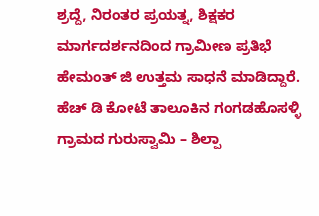ಶ್ರದ್ದೆ, ನಿರಂತರ ಪ್ರಯತ್ನ, ಶಿಕ್ಷಕರ ಮಾರ್ಗದರ್ಶನದಿಂದ ಗ್ರಾಮೀಣ ಪ್ರತಿಭೆ ಹೇಮಂತ್ ಜಿ ಉತ್ತಮ ಸಾಧನೆ ಮಾಡಿದ್ದಾರೆ. ಹೆಚ್ ಡಿ ಕೋಟೆ ತಾಲೂಕಿನ ಗಂಗಡಹೊಸಳ್ಳಿ ಗ್ರಾಮದ ಗುರುಸ್ವಾಮಿ – ಶಿಲ್ಪಾ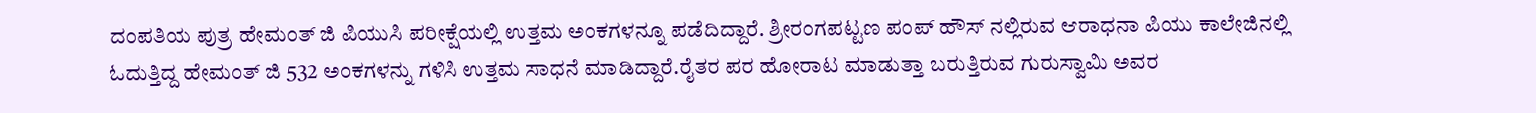ದಂಪತಿಯ ಪುತ್ರ ಹೇಮಂತ್ ಜಿ ಪಿಯುಸಿ ಪರೀಕ್ಷೆಯಲ್ಲಿ ಉತ್ತಮ ಅಂಕಗಳನ್ನೂ ಪಡೆದಿದ್ದಾರೆ. ಶ್ರೀರಂಗಪಟ್ಟಣ ಪಂಪ್ ಹೌಸ್ ನಲ್ಲಿರುವ ಆರಾಧನಾ ಪಿಯು ಕಾಲೇಜಿನಲ್ಲಿ ಓದುತ್ತಿದ್ದ ಹೇಮಂತ್ ಜಿ 532 ಅಂಕಗಳನ್ನು ಗಳಿಸಿ ಉತ್ತಮ ಸಾಧನೆ ಮಾಡಿದ್ದಾರೆ.ರೈತರ ಪರ ಹೋರಾಟ ಮಾಡುತ್ತಾ ಬರುತ್ತಿರುವ ಗುರುಸ್ವಾಮಿ ಅವರ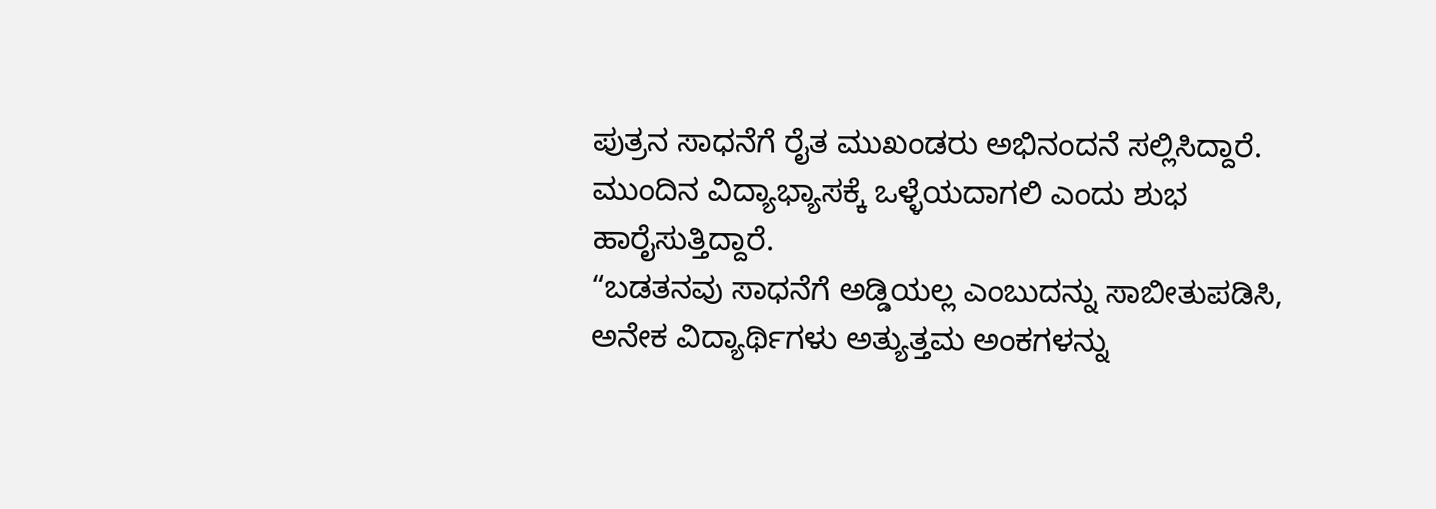ಪುತ್ರನ ಸಾಧನೆಗೆ ರೈತ ಮುಖಂಡರು ಅಭಿನಂದನೆ ಸಲ್ಲಿಸಿದ್ದಾರೆ. ಮುಂದಿನ ವಿದ್ಯಾಭ್ಯಾಸಕ್ಕೆ ಒಳ್ಳೆಯದಾಗಲಿ ಎಂದು ಶುಭ ಹಾರೈಸುತ್ತಿದ್ದಾರೆ.
“ಬಡತನವು ಸಾಧನೆಗೆ ಅಡ್ಡಿಯಲ್ಲ ಎಂಬುದನ್ನು ಸಾಬೀತುಪಡಿಸಿ, ಅನೇಕ ವಿದ್ಯಾರ್ಥಿಗಳು ಅತ್ಯುತ್ತಮ ಅಂಕಗಳನ್ನು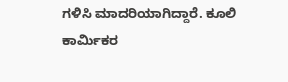ಗಳಿಸಿ ಮಾದರಿಯಾಗಿದ್ದಾರೆ. ಕೂಲಿ ಕಾರ್ಮಿಕರ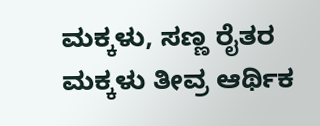ಮಕ್ಕಳು, ಸಣ್ಣ ರೈತರ ಮಕ್ಕಳು ತೀವ್ರ ಆರ್ಥಿಕ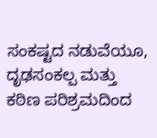ಸಂಕಷ್ಟದ ನಡುವೆಯೂ, ದೃಢಸಂಕಲ್ಪ ಮತ್ತು ಕಠಿಣ ಪರಿಶ್ರಮದಿಂದ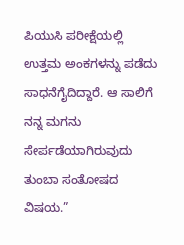ಪಿಯುಸಿ ಪರೀಕ್ಷೆಯಲ್ಲಿ ಉತ್ತಮ ಅಂಕಗಳನ್ನು ಪಡೆದು ಸಾಧನೆಗೈದಿದ್ದಾರೆ. ಆ ಸಾಲಿಗೆ ನನ್ನ ಮಗನು ಸೇರ್ಪಡೆಯಾಗಿರುವುದು ತುಂಬಾ ಸಂತೋಷದ ವಿಷಯ.”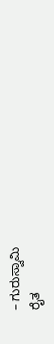– ಗುರುಸ್ವಾಮಿ
ರೈತ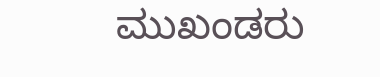ಮುಖಂಡರು